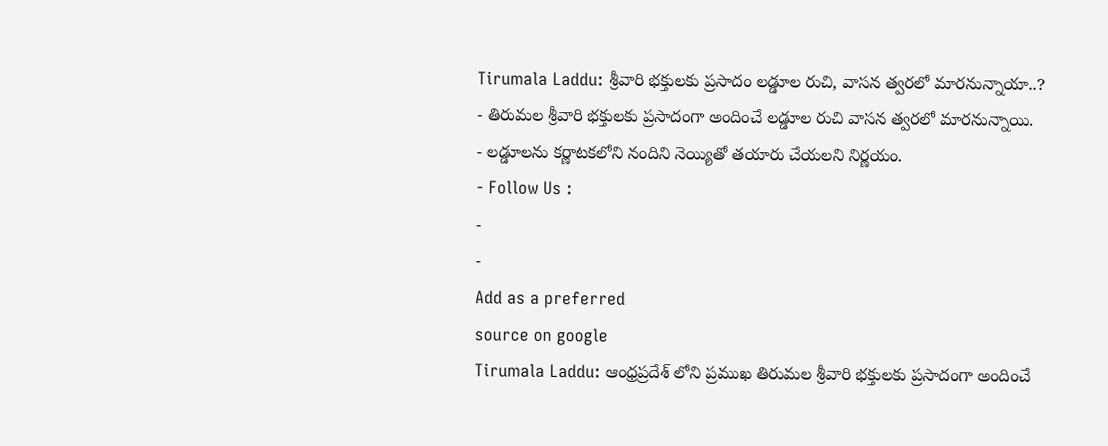Tirumala Laddu: శ్రీవారి భక్తులకు ప్రసాదం లడ్డూల రుచి, వాసన త్వరలో మారనున్నాయా..?
- తిరుమల శ్రీవారి భక్తులకు ప్రసాదంగా అందించే లడ్డూల రుచి వాసన త్వరలో మారనున్నాయి.
- లడ్డూలను కర్ణాటకలోని నందిని నెయ్యితో తయారు చేయలని నిర్ణయం.
- Follow Us :
-
-
Add as a preferred
source on google
Tirumala Laddu: ఆంధ్రప్రదేశ్ లోని ప్రముఖ తిరుమల శ్రీవారి భక్తులకు ప్రసాదంగా అందించే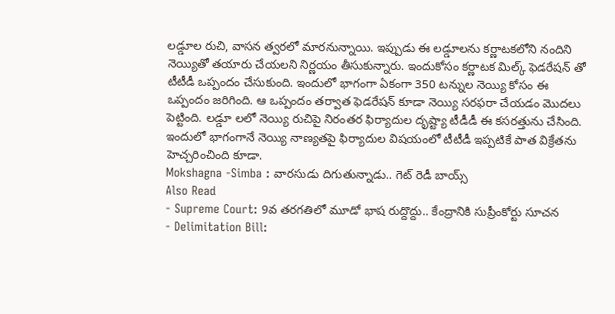లడ్డూల రుచి, వాసన త్వరలో మారనున్నాయి. ఇప్పుడు ఈ లడ్డూలను కర్ణాటకలోని నందిని నెయ్యితో తయారు చేయలని నిర్ణయం తీసుకున్నారు. ఇందుకోసం కర్ణాటక మిల్క్ ఫెడరేషన్ తో టీటీడీ ఒప్పందం చేసుకుంది. ఇందులో భాగంగా ఏకంగా 350 టన్నుల నెయ్యి కోసం ఈ ఒప్పందం జరిగింది. ఆ ఒప్పందం తర్వాత ఫెడరేషన్ కూడా నెయ్యి సరఫరా చేయడం మొదలు పెట్టింది. లడ్డూ లలో నెయ్యి రుచిపై నిరంతర ఫిర్యాదుల దృష్ట్యా టీడీడీ ఈ కసరత్తును చేసింది. ఇందులో భాగంగానే నెయ్యి నాణ్యతపై ఫిర్యాదుల విషయంలో టీటీడీ ఇప్పటికే పాత విక్రేతను హెచ్చరించింది కూడా.
Mokshagna -Simba : వారసుడు దిగుతున్నాడు.. గెట్ రెడీ బాయ్స్
Also Read
- Supreme Court: 9వ తరగతిలో మూడో భాష రుద్దొద్దు.. కేంద్రానికి సుప్రీంకోర్టు సూచన
- Delimitation Bill: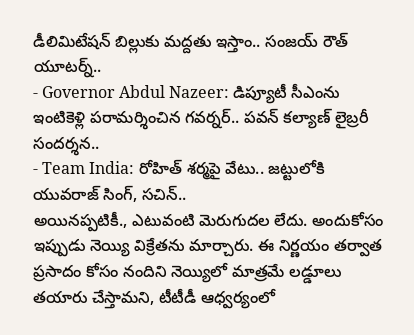డీలిమిటేషన్ బిల్లుకు మద్దతు ఇస్తాం.. సంజయ్ రౌత్ యూటర్న్..
- Governor Abdul Nazeer: డిప్యూటీ సీఎంను ఇంటికెళ్లి పరామర్శించిన గవర్నర్.. పవన్ కల్యాణ్ లైబ్రరీ సందర్శన..
- Team India: రోహిత్ శర్మపై వేటు.. జట్టులోకి యువరాజ్ సింగ్, సచిన్..
అయినప్పటికీ., ఎటువంటి మెరుగుదల లేదు. అందుకోసం ఇప్పుడు నెయ్యి విక్రేతను మార్చారు. ఈ నిర్ణయం తర్వాత ప్రసాదం కోసం నందిని నెయ్యిలో మాత్రమే లడ్డూలు తయారు చేస్తామని, టీటీడీ ఆధ్వర్యంలో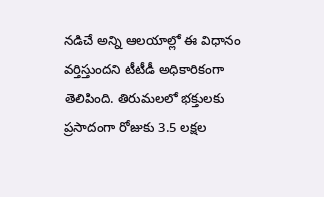నడిచే అన్ని ఆలయాల్లో ఈ విధానం వర్తిస్తుందని టీటీడీ అధికారికంగా తెలిపింది. తిరుమలలో భక్తులకు ప్రసాదంగా రోజుకు 3.5 లక్షల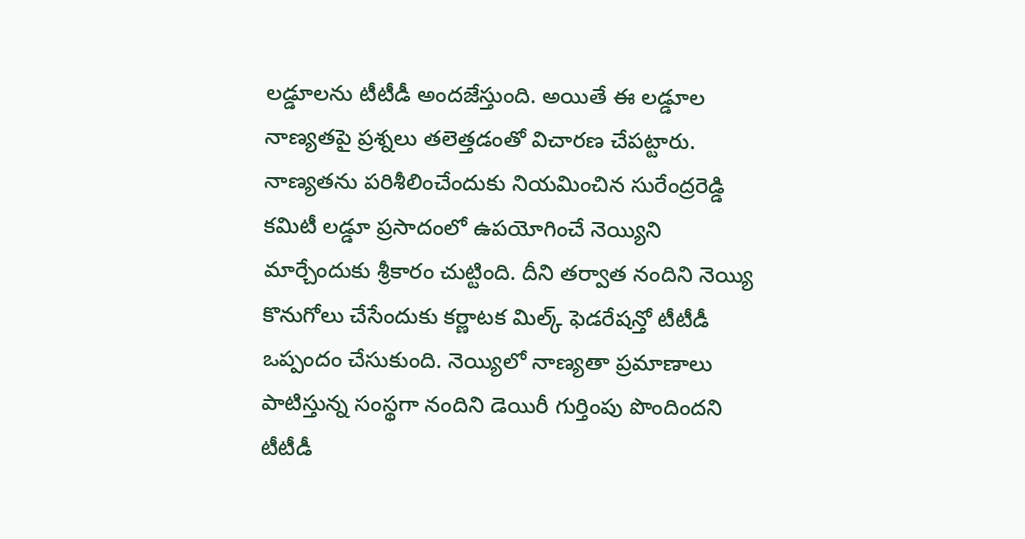లడ్డూలను టీటీడీ అందజేస్తుంది. అయితే ఈ లడ్డూల నాణ్యతపై ప్రశ్నలు తలెత్తడంతో విచారణ చేపట్టారు. నాణ్యతను పరిశీలించేందుకు నియమించిన సురేంద్రరెడ్డి కమిటీ లడ్డూ ప్రసాదంలో ఉపయోగించే నెయ్యిని మార్చేందుకు శ్రీకారం చుట్టింది. దీని తర్వాత నందిని నెయ్యి కొనుగోలు చేసేందుకు కర్ణాటక మిల్క్ ఫెడరేషన్తో టీటీడీ ఒప్పందం చేసుకుంది. నెయ్యిలో నాణ్యతా ప్రమాణాలు పాటిస్తున్న సంస్థగా నందిని డెయిరీ గుర్తింపు పొందిందని టీటీడీ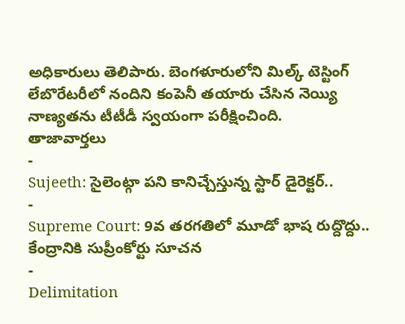అధికారులు తెలిపారు. బెంగళూరులోని మిల్క్ టెస్టింగ్ లేబొరేటరీలో నందిని కంపెనీ తయారు చేసిన నెయ్యి నాణ్యతను టీటీడీ స్వయంగా పరీక్షించింది.
తాజావార్తలు
-
Sujeeth: సైలెంట్గా పని కానిచ్చేస్తున్న స్టార్ డైరెక్టర్..
-
Supreme Court: 9వ తరగతిలో మూడో భాష రుద్దొద్దు.. కేంద్రానికి సుప్రీంకోర్టు సూచన
-
Delimitation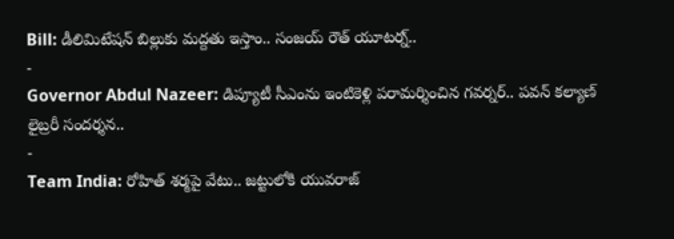Bill: డీలిమిటేషన్ బిల్లుకు మద్దతు ఇస్తాం.. సంజయ్ రౌత్ యూటర్న్..
-
Governor Abdul Nazeer: డిప్యూటీ సీఎంను ఇంటికెళ్లి పరామర్శించిన గవర్నర్.. పవన్ కల్యాణ్ లైబ్రరీ సందర్శన..
-
Team India: రోహిత్ శర్మపై వేటు.. జట్టులోకి యువరాజ్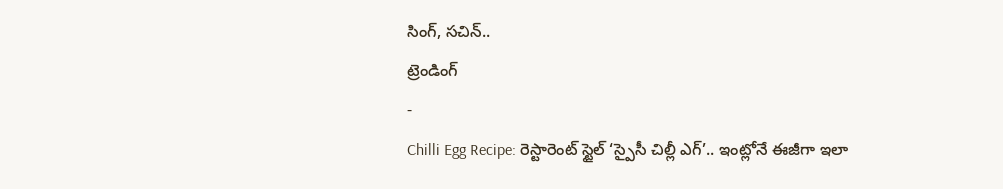సింగ్, సచిన్..
ట్రెండింగ్
-
Chilli Egg Recipe: రెస్టారెంట్ స్టైల్ ‘స్పైసీ చిల్లీ ఎగ్’.. ఇంట్లోనే ఈజీగా ఇలా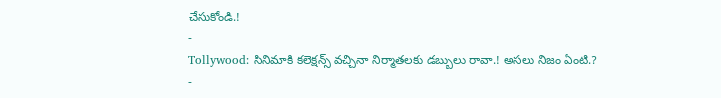చేసుకోండి.!
-
Tollywood: సినిమాకి కలెక్షన్స్ వచ్చినా నిర్మాతలకు డబ్బులు రావా.! అసలు నిజం ఏంటి.?
-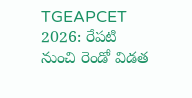TGEAPCET 2026: రేపటి నుంచి రెండో విడత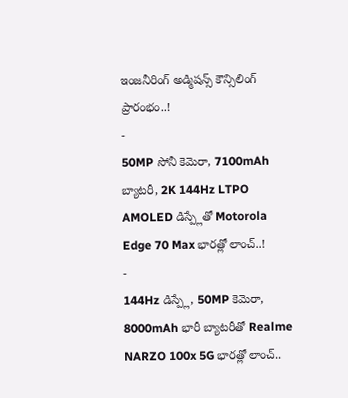ఇంజనీరింగ్ అడ్మిషన్స్ కౌన్సిలింగ్ ప్రారంభం..!
-
50MP సోనీ కెమెరా, 7100mAh బ్యాటరీ, 2K 144Hz LTPO AMOLED డిస్ప్లేతో Motorola Edge 70 Max భారత్లో లాంచ్..!
-
144Hz డిస్ప్లే, 50MP కెమెరా, 8000mAh భారీ బ్యాటరీతో Realme NARZO 100x 5G భారత్లో లాంచ్..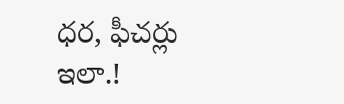ధర, ఫీచర్లు ఇలా.!